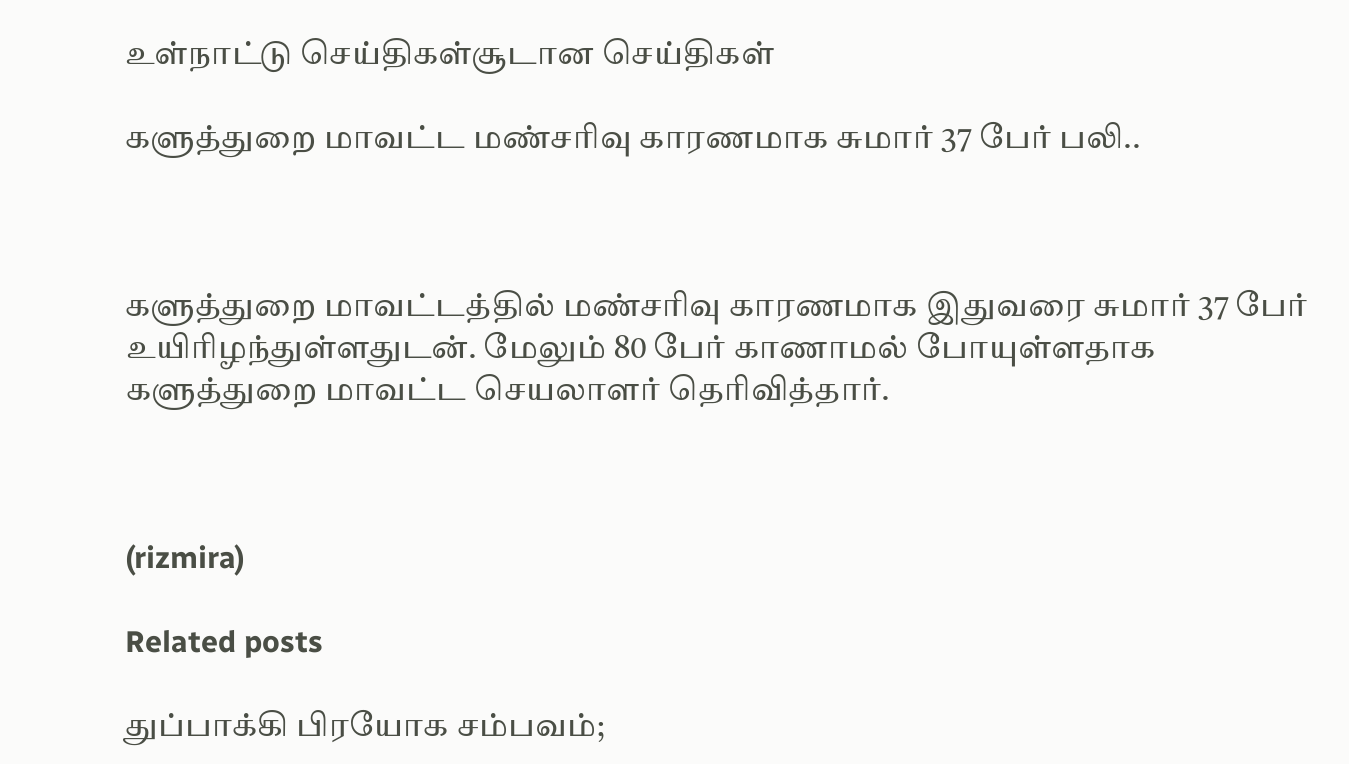உள்நாட்டு செய்திகள்சூடான செய்திகள்

களுத்துறை மாவட்ட மண்சரிவு காரணமாக சுமார் 37 பேர் பலி..



களுத்துறை மாவட்டத்தில் மண்சரிவு காரணமாக இதுவரை சுமார் 37 பேர் உயிரிழந்துள்ளதுடன். மேலும் 80 பேர் காணாமல் போயுள்ளதாக களுத்துறை மாவட்ட செயலாளர் தெரிவித்தார்.



(rizmira)

Related posts

துப்பாக்கி பிரயோக சம்பவம்;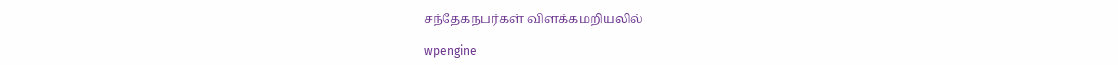சந்தேகநபர்கள் விளக்கமறியலில்

wpengine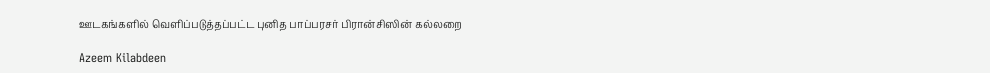ஊடகங்களில் வௌிப்படுத்தப்பட்ட புனித பாப்பரசர் பிரான்சிஸின் கல்லறை

Azeem Kilabdeen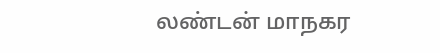லண்டன் மாநகர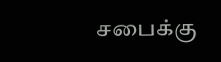சபைக்கு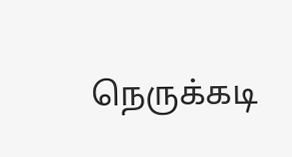நெருக்கடி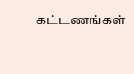கட்டணங்கள்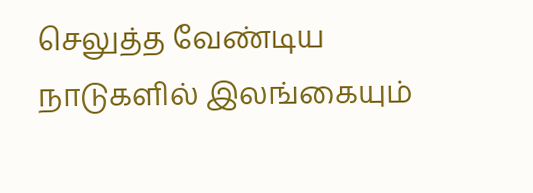செலுத்த வேண்டிய நாடுகளில் இலங்கையும்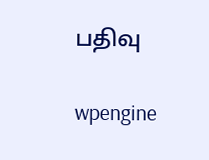பதிவு

wpengine